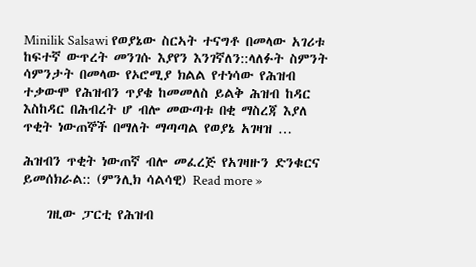Minilik Salsawi የወያኔው ስርኣት ተናግቶ በመላው አገሪቱ ከፍተኛ ውጥረት መንገሱ እያየን እንገኛለን::ላለፉት ስምንት ሳምንታት በመላው የኦሮሚያ ክልል የተነሳው የሕዝብ ተቃውሞ የሕዝብን ጥያቄ ከመመለስ ይልቅ ሕዝብ ከዳር እስከዳር በሕብረት ሆ ብሎ መውጣቱ በቂ ማስረጃ እያለ ጥቂት ነውጠኞች በማለት ማጣጣል የወያኔ አገዛዝ …

ሕዝብን ጥቂት ነውጠኛ ብሎ መፈረጅ የአገዛዙን ድንቁርና ይመሰክራል:: (ምንሊክ ሳልሳዊ) Read more »

    ገዚው ፓርቲ የሕዝብ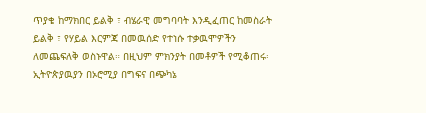ጥያቄ ከማክበር ይልቅ ፣ ብሄራዊ መግባባት እንዲፈጠር ከመስራት ይልቅ ፣ የሃይል እርምጃ በመዉሰድ የተነሱ ተቃዉሞዎችን ለመጨፍለቅ ወስኑዋል። በዚህም ምክንያት በመቶዎች የሚቆጠሩ፡ኢትዮጵያዉያን በኦሮሚያ በግፍና በጭካኔ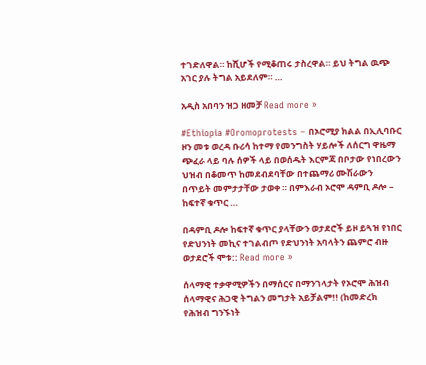ተገድለዋል። ከሺሆች የሚቆጠሩ ታስረዋል። ይህ ትግል ዉጭ አገር ያሉ ትግል አይደለም። …

አዲስ አበባን ዝጋ ዘመቻ Read more »

#Ethiopia #Oromoprotests – በኦሮሚያ ክልል በኢሊባቡር ዞን መቱ ወረዳ ቡሪሳ ከተማ የመንግስት ሃይሎች ለሰርግ ዋዜማ ጭፈራ ላይ ባሉ ሰዎች ላይ በወሰዱት እርምጃ በቦታው የነበረውን ህዝብ በቆመጥ ከመደብደባቸው በተጨማሪ ሙሽራውን በጥይት መምታታቸው ታወቀ ። በምእራብ ኦሮሞ ዳምቢ ዶሎ – ከፍተኛ ቁጥር …

በዳምቢ ዶሎ ከፍተኛ ቁጥር ያላቸውን ወታደሮች ይዞ ይጓዝ የነበር የድህንነት መኪና ተገልብጦ የድህንነት አባላትን ጨምሮ ብዙ ወታደሮች ሞቱ:: Read more »

ሰላማዊ ተቃዋሚዎችን በማሰርና በማንገላታት የኦሮሞ ሕዝብ ሰላማዊና ሕጋዊ ትግልን መግታት አይቻልም!! (ከመድረክ የሕዝብ ግንኙነት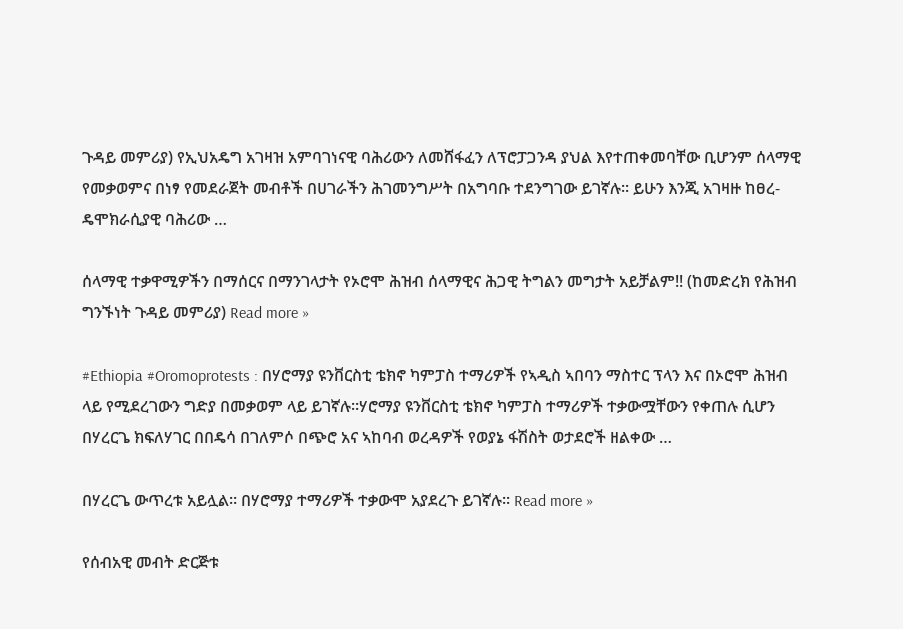ጉዳይ መምሪያ) የኢህአዴግ አገዛዝ አምባገነናዊ ባሕሪውን ለመሸፋፈን ለፕሮፓጋንዳ ያህል እየተጠቀመባቸው ቢሆንም ሰላማዊ የመቃወምና በነፃ የመደራጀት መብቶች በሀገራችን ሕገመንግሥት በአግባቡ ተደንግገው ይገኛሉ፡፡ ይሁን እንጂ አገዛዙ ከፀረ-ዴሞክራሲያዊ ባሕሪው …

ሰላማዊ ተቃዋሚዎችን በማሰርና በማንገላታት የኦሮሞ ሕዝብ ሰላማዊና ሕጋዊ ትግልን መግታት አይቻልም!! (ከመድረክ የሕዝብ ግንኙነት ጉዳይ መምሪያ) Read more »

#Ethiopia #Oromoprotests : በሃሮማያ ዩንቨርስቲ ቴክኖ ካምፓስ ተማሪዎች የኣዲስ ኣበባን ማስተር ፕላን እና በኦሮሞ ሕዝብ ላይ የሚደረገውን ግድያ በመቃወም ላይ ይገኛሉ።ሃሮማያ ዩንቨርስቲ ቴክኖ ካምፓስ ተማሪዎች ተቃውሟቸውን የቀጠሉ ሲሆን በሃረርጌ ክፍለሃገር በበዴሳ በገለምሶ በጭሮ አና ኣከባብ ወረዳዎች የወያኔ ፋሽስት ወታደሮች ዘልቀው …

በሃረርጌ ውጥረቱ አይሏል። በሃሮማያ ተማሪዎች ተቃውሞ አያደረጉ ይገኛሉ። Read more »

የሰብአዊ መብት ድርጅቱ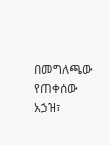በመግለጫው የጠቀሰው አኃዝ፣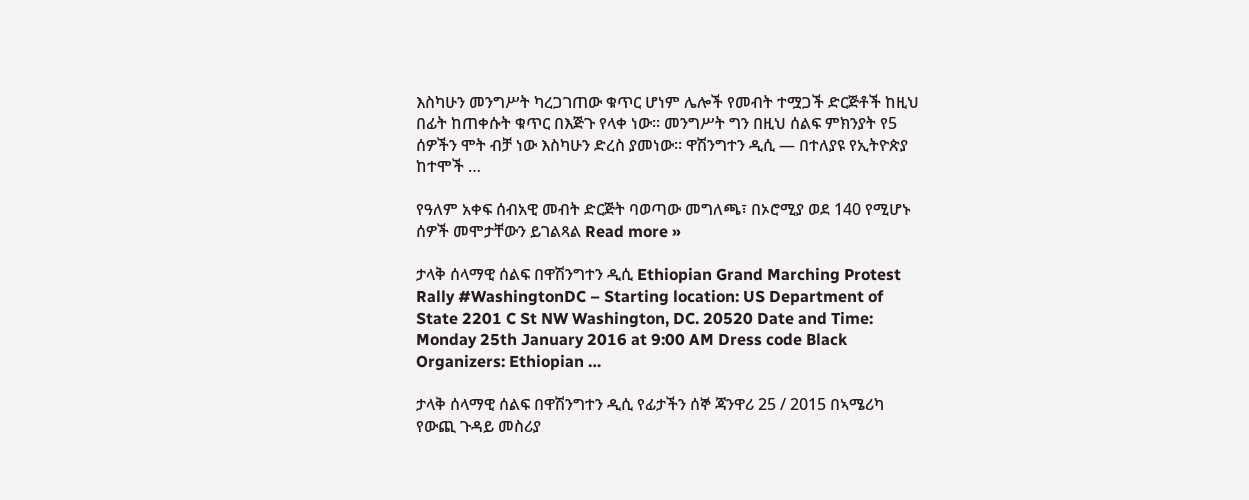እስካሁን መንግሥት ካረጋገጠው ቁጥር ሆነም ሌሎች የመብት ተሟጋች ድርጅቶች ከዚህ በፊት ከጠቀሱት ቁጥር በእጅጉ የላቀ ነው። መንግሥት ግን በዚህ ሰልፍ ምክንያት የ5 ሰዎችን ሞት ብቻ ነው እስካሁን ድረስ ያመነው። ዋሽንግተን ዲሲ — በተለያዩ የኢትዮጵያ ከተሞች …

የዓለም አቀፍ ሰብአዊ መብት ድርጅት ባወጣው መግለጫ፣ በኦሮሚያ ወደ 140 የሚሆኑ ሰዎች መሞታቸውን ይገልጻል Read more »

ታላቅ ሰላማዊ ሰልፍ በዋሽንግተን ዲሲ Ethiopian Grand Marching Protest Rally #WashingtonDC – Starting location: US Department of State 2201 C St NW Washington, DC. 20520 Date and Time: Monday 25th January 2016 at 9:00 AM Dress code Black Organizers: Ethiopian …

ታላቅ ሰላማዊ ሰልፍ በዋሽንግተን ዲሲ የፊታችን ሰኞ ጃንዋሪ 25 / 2015 በኣሜሪካ የውጪ ጉዳይ መስሪያ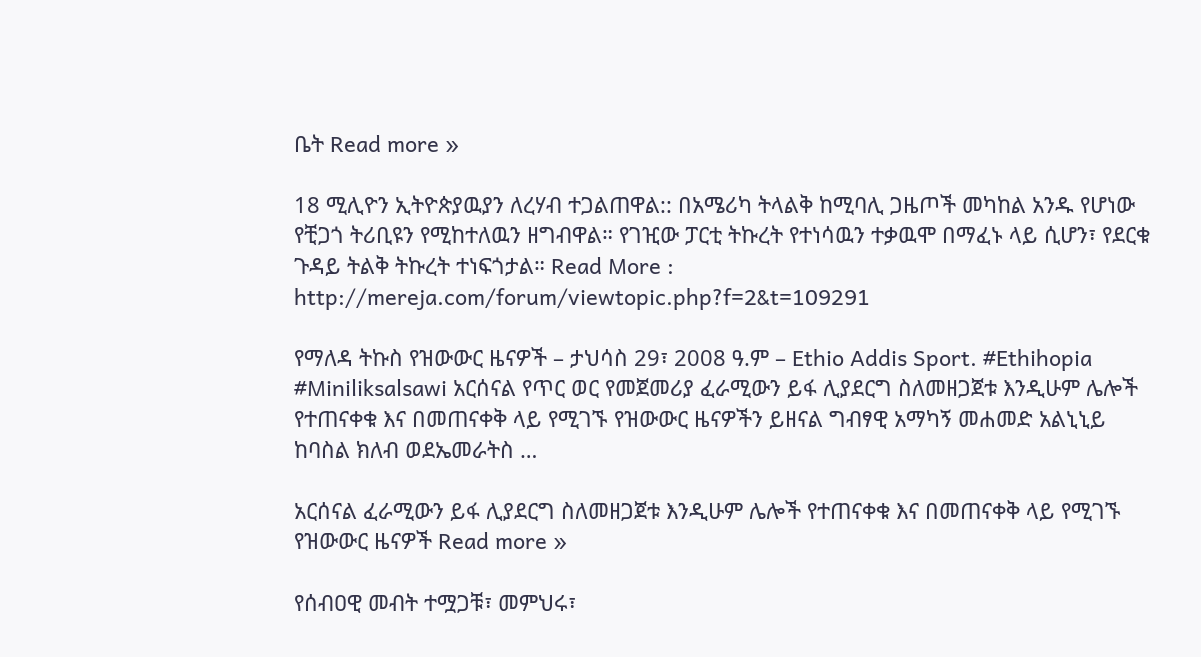ቤት Read more »

18 ሚሊዮን ኢትዮጵያዉያን ለረሃብ ተጋልጠዋል:: በአሜሪካ ትላልቅ ከሚባሊ ጋዜጦች መካከል አንዱ የሆነው የቺጋጎ ትሪቢዩን የሚከተለዉን ዘግብዋል። የገዢው ፓርቲ ትኩረት የተነሳዉን ተቃዉሞ በማፈኑ ላይ ሲሆን፣ የደርቁ ጉዳይ ትልቅ ትኩረት ተነፍጎታል። Read More : http://mereja.com/forum/viewtopic.php?f=2&t=109291

የማለዳ ትኩስ የዝውውር ዜናዎች – ታህሳስ 29፣ 2008 ዓ.ም – Ethio Addis Sport. #Ethihopia #Miniliksalsawi አርሰናል የጥር ወር የመጀመሪያ ፈራሚውን ይፋ ሊያደርግ ስለመዘጋጀቱ እንዲሁም ሌሎች የተጠናቀቁ እና በመጠናቀቅ ላይ የሚገኙ የዝውውር ዜናዎችን ይዘናል ግብፃዊ አማካኝ መሐመድ አልኒኒይ ከባስል ክለብ ወደኤመራትስ …

አርሰናል ፈራሚውን ይፋ ሊያደርግ ስለመዘጋጀቱ እንዲሁም ሌሎች የተጠናቀቁ እና በመጠናቀቅ ላይ የሚገኙ የዝውውር ዜናዎች Read more »

የሰብዐዊ መብት ተሟጋቹ፣ መምህሩ፣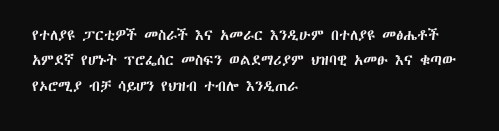የተለያዩ ፓርቲዎች መስራች እና አመራር እንዲሁም በተለያዩ መፅሔቶች አምደኛ የሆኑት ፕሮፌሰር መስፍን ወልደማሪያም ህዝባዊ አመፁ እና ቁጣው የኦሮሚያ ብቻ ሳይሆን የህዝብ ተብሎ እንዲጠራ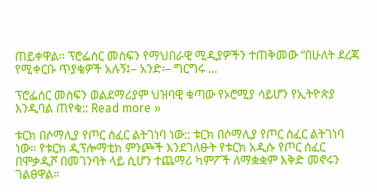ጠይቀዋል፡፡ ፕሮፌሰር መስፍን የማህበራዊ ሚዲያዎችን ተጠቅመው “በሁለት ደረጃ የሚቀርቡ ጥያቄዎች አሉኝ፤– አንድ፡– ግርግሩ …

ፕሮፌሰር መስፍን ወልደማሪያም ህዝባዊ ቁጣው የኦሮሚያ ሳይሆን የኢትዮጵያ እንዲባል ጠየቁ:: Read more »

ቱርክ በሶማሊያ የጦር ሰፈር ልትገነባ ነው:: ቱርክ በሶማሊያ የጦር ሰፈር ልትገነባ ነው። የቱርክ ዲፕሎማቲክ ምንጮች እንደገለፁት የቱርክ አዲሱ የጦር ሰፈር በሞቃዲሾ በመገንባት ላይ ሲሆን ተጨማሪ ካምፖች ለማቋቋም እቅድ መኖሩን ገልፀዋል።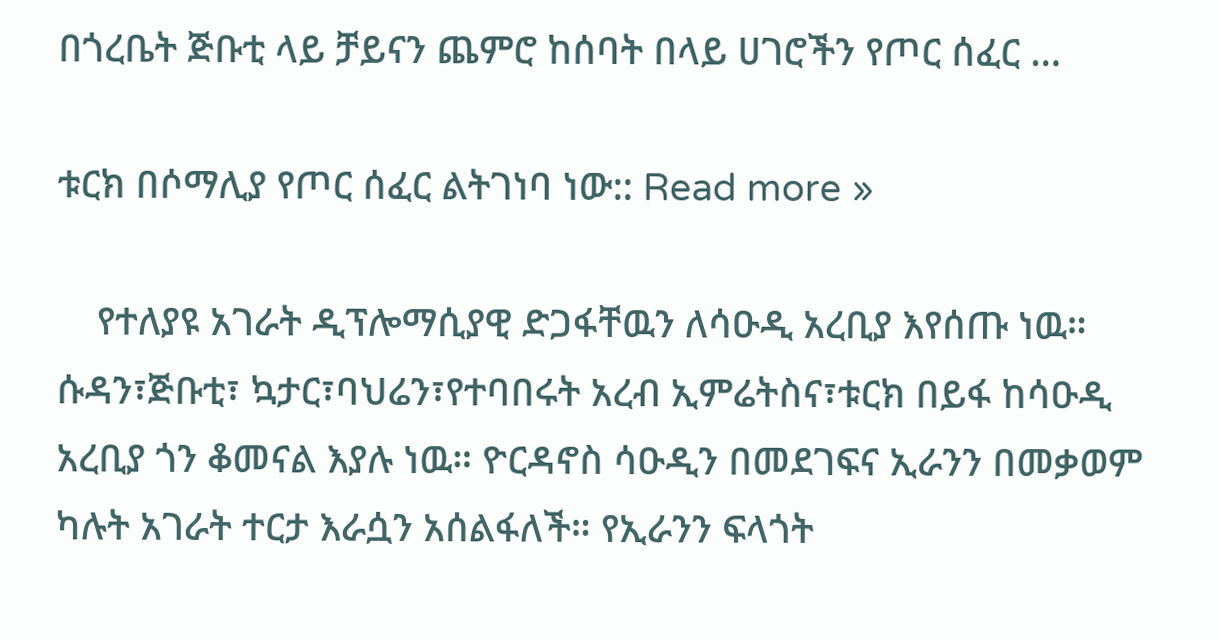በጎረቤት ጅቡቲ ላይ ቻይናን ጨምሮ ከሰባት በላይ ሀገሮችን የጦር ሰፈር …

ቱርክ በሶማሊያ የጦር ሰፈር ልትገነባ ነው:: Read more »

    የተለያዩ አገራት ዲፕሎማሲያዊ ድጋፋቸዉን ለሳዑዲ አረቢያ እየሰጡ ነዉ። ሱዳን፣ጅቡቲ፣ ኳታር፣ባህሬን፣የተባበሩት አረብ ኢምሬትስና፣ቱርክ በይፋ ከሳዑዲ አረቢያ ጎን ቆመናል እያሉ ነዉ። ዮርዳኖስ ሳዑዲን በመደገፍና ኢራንን በመቃወም ካሉት አገራት ተርታ እራሷን አሰልፋለች። የኢራንን ፍላጎት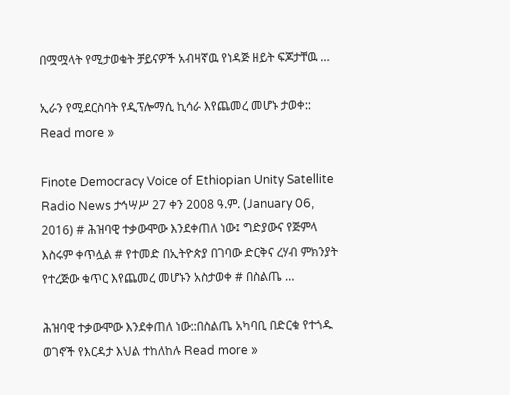በሟሟላት የሚታወቁት ቻይናዎች አብዛኛዉ የነዳጅ ዘይት ፍጆታቸዉ …

ኢራን የሚደርስባት የዲፕሎማሲ ኪሳራ እየጨመረ መሆኑ ታወቀ:: Read more »

Finote Democracy Voice of Ethiopian Unity Satellite Radio News ታኅሣሥ 27 ቀን 2008 ዓ.ም. (January 06, 2016) # ሕዝባዊ ተቃውሞው እንደቀጠለ ነው፤ ግድያውና የጅምላ እስሩም ቀጥሏል # የተመድ በኢትዮጵያ በገባው ድርቅና ረሃብ ምክንያት የተረጅው ቁጥር እየጨመረ መሆኑን አስታወቀ # በስልጤ …

ሕዝባዊ ተቃውሞው እንደቀጠለ ነው::በስልጤ አካባቢ በድርቁ የተጎዱ ወገኖች የእርዳታ እህል ተከለከሉ Read more »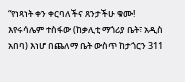“የነጻነት ቀን ቀርባለችና ጸንታችሁ ቁሙ! እየሩሳሌም ተስፋው (ከቃሊቲ ማጎሪያ ቤት፣ አዲስ አበባ) እነሆ በጨለማ ቤት ውስጥ ከታጎርን 311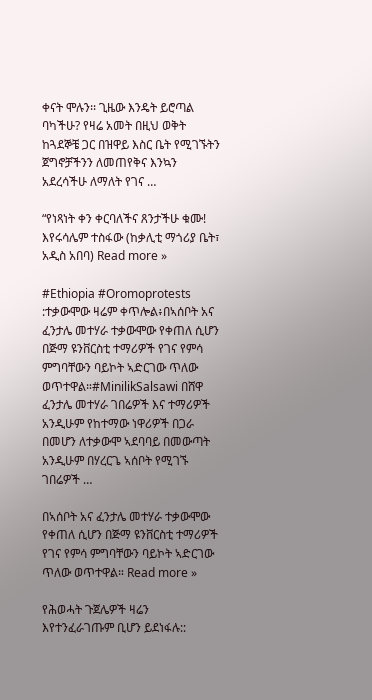ቀናት ሞሉን፡፡ ጊዜው እንዴት ይሮጣል ባካችሁ? የዛሬ አመት በዚህ ወቅት ከጓደኞቼ ጋር በዝዋይ እስር ቤት የሚገኙትን ጀግኖቻችንን ለመጠየቅና እንኳን አደረሳችሁ ለማለት የገና …

“የነጻነት ቀን ቀርባለችና ጸንታችሁ ቁሙ! እየሩሳሌም ተስፋው (ከቃሊቲ ማጎሪያ ቤት፣ አዲስ አበባ) Read more »

#Ethiopia #Oromoprotests :ተቃውሞው ዛሬም ቀጥሎል፥በኣሰቦት አና ፈንታሌ መተሃራ ተቃውሞው የቀጠለ ሲሆን በጅማ ዩንቨርስቲ ተማሪዎች የገና የምሳ ምግባቸውን ባይኮት ኣድርገው ጥለው ወጥተዋል።#MinilikSalsawi በሸዋ ፈንታሌ መተሃራ ገበሬዎች እና ተማሪዎች አንዲሁም የከተማው ነዋሪዎች በጋራ በመሆን ለተቃውሞ ኣደባባይ በመውጣት አንዲሁም በሃረርጌ ኣሰቦት የሚገኙ ገበሬዎች …

በኣሰቦት አና ፈንታሌ መተሃራ ተቃውሞው የቀጠለ ሲሆን በጅማ ዩንቨርስቲ ተማሪዎች የገና የምሳ ምግባቸውን ባይኮት ኣድርገው ጥለው ወጥተዋል። Read more »

የሕወሓት ጉጀሌዎች ዛሬን እየተንፈራገጡም ቢሆን ይደነፋሉ::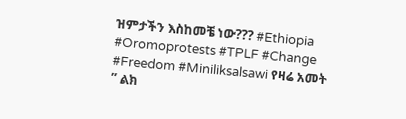ዝምታችን እስከመቼ ነው??? #Ethiopia #Oromoprotests #TPLF #Change #Freedom #Miniliksalsawi የዛሬ አመት ” ልክ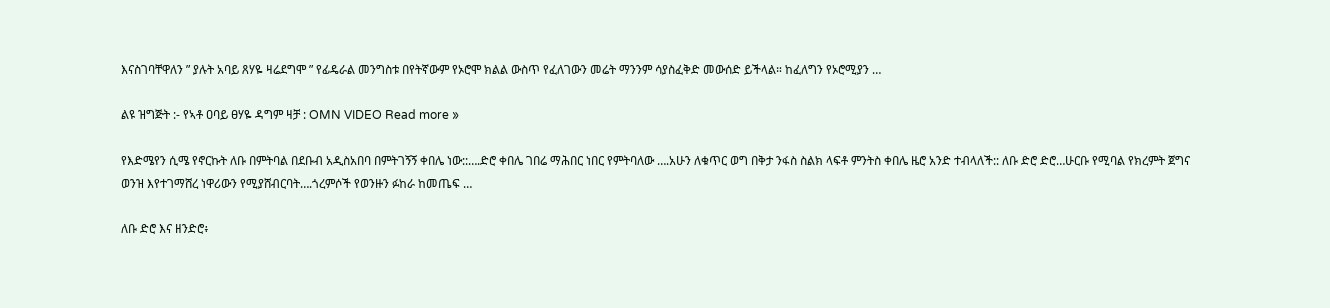እናስገባቸዋለን ” ያሉት አባይ ጸሃዬ ዛሬደግሞ ” የፊዴራል መንግስቱ በየትኛውም የኦሮሞ ክልል ውስጥ የፈለገውን መሬት ማንንም ሳያስፈቅድ መውሰድ ይችላል። ከፈለግን የኦሮሚያን …

ልዩ ዝግጅት :- የኣቶ ዐባይ ፀሃዬ ዳግም ዛቻ : OMN VIDEO Read more »

የእድሜየን ሲሜ የኖርኩት ለቡ በምትባል በደቡብ አዲስአበባ በምትገኝኝ ቀበሌ ነው::….ድሮ ቀበሌ ገበሬ ማሕበር ነበር የምትባለው ….አሁን ለቁጥር ወግ በቅታ ንፋስ ስልክ ላፍቶ ምንትስ ቀበሌ ዜሮ አንድ ተብላለች:: ለቡ ድሮ ድሮ…ሁርቡ የሚባል የክረምት ጀግና ወንዝ እየተገማሸረ ነዋሪውን የሚያሸብርባት….ጎረምሶች የወንዙን ፉከራ ከመጤፍ …

ለቡ ድሮ እና ዘንድሮ፥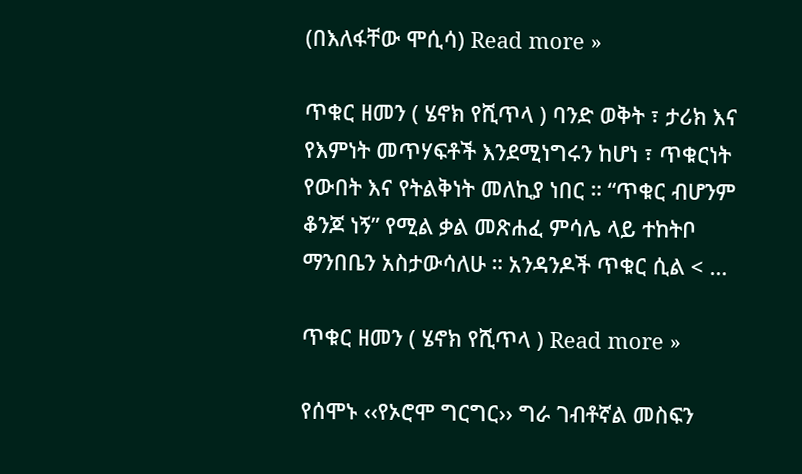(በእለፋቸው ሞሲሳ) Read more »

ጥቁር ዘመን ( ሄኖክ የሺጥላ ) ባንድ ወቅት ፣ ታሪክ እና የእምነት መጥሃፍቶች እንደሚነግሩን ከሆነ ፣ ጥቁርነት የውበት እና የትልቅነት መለኪያ ነበር ። “ጥቁር ብሆንም ቆንጆ ነኝ” የሚል ቃል መጽሐፈ ምሳሌ ላይ ተከትቦ ማንበቤን አስታውሳለሁ ። አንዳንዶች ጥቁር ሲል < …

ጥቁር ዘመን ( ሄኖክ የሺጥላ ) Read more »

የሰሞኑ ‹‹የኦሮሞ ግርግር›› ግራ ገብቶኛል መስፍን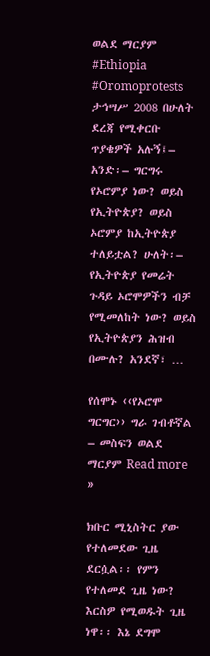ወልደ ማርያም #Ethiopia #Oromoprotests ታኅሣሥ 2008 በሁለት ደረጃ የሚቀርቡ ጥያቄዎች አሉኝ፤– አንድ፡– ግርግሩ የኦሮምያ ነው? ወይስ የኢትዮጵያ? ወይስ ኦሮምያ ከኢትዮጵያ ተለይቷል? ሁለት፡– የኢትዮጵያ የመሬት ጉዳይ ኦሮሞዎችን ብቻ የሚመለከት ነው? ወይስ የኢትዮጵያን ሕዝብ በሙሉ? አንደኛ፣ …

የሰሞኑ ‹‹የኦሮሞ ግርግር›› ግራ ገብቶኛል – መስፍን ወልደ ማርያም Read more »

ክቡር ሚኒስትር ያው የተለመደው ጊዜ ደርሷል፡፡ የምን የተለመደ ጊዜ ነው? እርስዎ የሚወዱት ጊዜ ነዋ፡፡ እኔ ደግሞ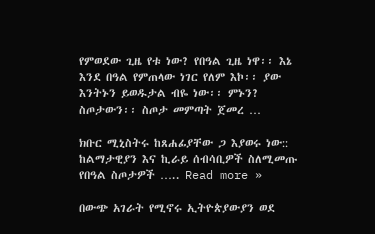የምወደው ጊዜ የቱ ነው? የበዓል ጊዜ ነዋ፡፡ እኔ እንደ በዓል የምጠላው ነገር የለም እኮ፡፡ ያው እንትኑን ይወዱታል ብዬ ነው፡፡ ምኑን? ስጦታውን፡፡ ስጦታ መምጣት ጀመረ …

ክቡር ሚኒስትሩ ከጸሐፊያቸው ጋ እያወሩ ነው:: ከልማታዊያን እና ኪራይ ሰብሳቢዎች ስለሚመጡ የበዓል ስጦታዎች ….. Read more »

በውጭ አገራት የሚኖሩ ኢትዮጵያውያን ወደ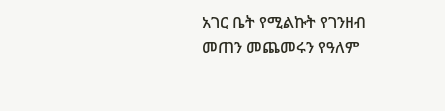አገር ቤት የሚልኩት የገንዘብ መጠን መጨመሩን የዓለም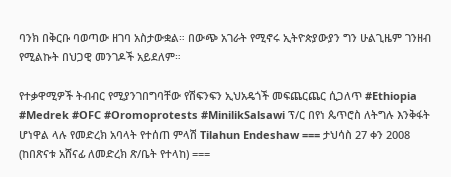ባንክ በቅርቡ ባወጣው ዘገባ አስታውቋል። በውጭ አገራት የሚኖሩ ኢትዮጵያውያን ግን ሁልጊዜም ገንዘብ የሚልኩት በህጋዊ መንገዶች አይደለም።

የተቃዋሚዎች ትብብር የሚያንገበግባቸው የሽፍንፍን ኢህአዴጎች መፍጨርጨር ሲጋለጥ #Ethiopia #Medrek #OFC #Oromoprotests #MinilikSalsawi ፕ/ር በየነ ጴጥሮስ ለትግሉ እንቅፋት ሆነዋል ላሉ የመድረክ አባላት የተሰጠ ምላሽ Tilahun Endeshaw === ታህሳስ 27 ቀን 2008 (ከበጽናቱ አሸናፊ ለመድረክ ጽ/ቤት የተላከ) ===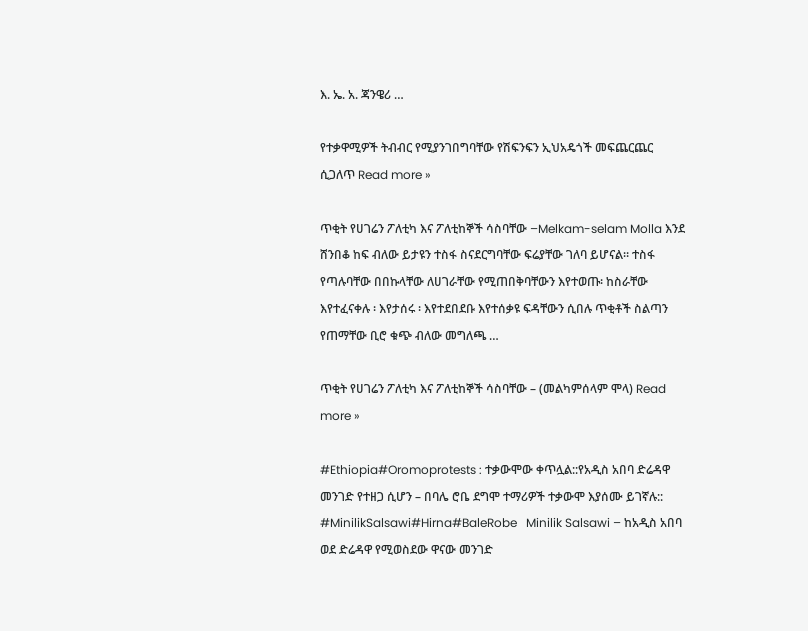እ. ኤ. አ. ጃንዌሪ …

የተቃዋሚዎች ትብብር የሚያንገበግባቸው የሽፍንፍን ኢህአዴጎች መፍጨርጨር ሲጋለጥ Read more »

ጥቂት የሀገሬን ፖለቲካ እና ፖለቲከኞች ሳስባቸው –Melkam-selam Molla እንደ ሸንበቆ ከፍ ብለው ይታዩን ተስፋ ስናደርግባቸው ፍሬያቸው ገለባ ይሆናል። ተስፋ የጣሉባቸው በበኩላቸው ለሀገራቸው የሚጠበቅባቸውን እየተወጡ፡ ከስራቸው እየተፈናቀሉ ፡ እየታሰሩ ፡ እየተደበደቡ እየተሰቃዩ ፍዳቸውን ሲበሉ ጥቂቶች ስልጣን የጠማቸው ቢሮ ቁጭ ብለው መግለጫ …

ጥቂት የሀገሬን ፖለቲካ እና ፖለቲከኞች ሳስባቸው – (መልካምሰላም ሞላ) Read more »

#Ethiopia#Oromoprotests : ተቃውሞው ቀጥሏል::የአዲስ አበባ ድሬዳዋ መንገድ የተዘጋ ሲሆን – በባሌ ሮቤ ደግሞ ተማሪዎች ተቃውሞ እያሰሙ ይገኛሉ:: #MinilikSalsawi#Hirna#BaleRobe   Minilik Salsawi – ከአዲስ አበባ ወደ ድሬዳዋ የሚወስደው ዋናው መንገድ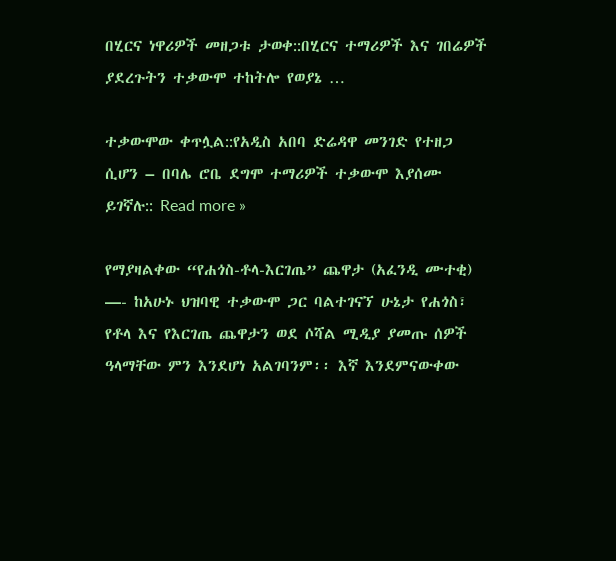በሂርና ነዋሪዎች መዘጋቱ ታወቀ::በሂርና ተማሪዎች እና ገበሬዎች ያደረጉትን ተቃውሞ ተከትሎ የወያኔ …

ተቃውሞው ቀጥሏል::የአዲስ አበባ ድሬዳዋ መንገድ የተዘጋ ሲሆን – በባሌ ሮቤ ደግሞ ተማሪዎች ተቃውሞ እያሰሙ ይገኛሉ:: Read more »

የማያዛልቀው “የሐጎስ-ቶላ-እርገጤ” ጨዋታ (አፈንዲ ሙተቂ) —- ከአሁኑ ህዝባዊ ተቃውሞ ጋር ባልተገናኘ ሁኔታ የሐጎስ፣ የቶላ እና የእርገጤ ጨዋታን ወደ ሶሻል ሚዲያ ያመጡ ሰዎች ዓላማቸው ምን እንደሆነ አልገባንም፡፡ እኛ እንደምናውቀው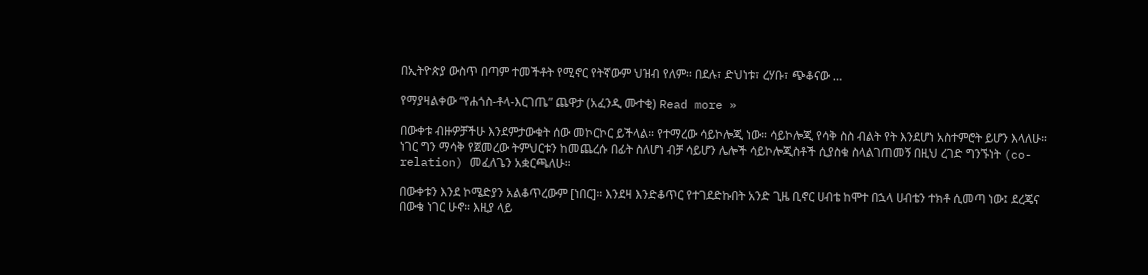በኢትዮጵያ ውስጥ በጣም ተመችቶት የሚኖር የትኛውም ህዝብ የለም፡፡ በደሉ፣ ድህነቱ፣ ረሃቡ፣ ጭቆናው …

የማያዛልቀው “የሐጎስ-ቶላ-እርገጤ” ጨዋታ (አፈንዲ ሙተቂ) Read more »

በውቀቱ ብዙዎቻችሁ እንደምታውቁት ሰው መኮርኮር ይችላል። የተማረው ሳይኮሎጂ ነው። ሳይኮሎጂ የሳቅ ስስ ብልት የት እንደሆነ አስተምሮት ይሆን እላለሁ። ነገር ግን ማሳቅ የጀመረው ትምህርቱን ከመጨረሱ በፊት ስለሆነ ብቻ ሳይሆን ሌሎች ሳይኮሎጂስቶች ሲያስቁ ስላልገጠመኝ በዚህ ረገድ ግንኙነት (co-relation) መፈለጌን አቋርጫለሁ።

በውቀቱን እንደ ኮሜድያን አልቆጥረውም [ነበር]። እንደዛ እንድቆጥር የተገደድኩበት አንድ ጊዜ ቢኖር ሀብቴ ከሞተ በኋላ ሀብቴን ተክቶ ሲመጣ ነው፤ ደረጄና በውቄ ነገር ሁኖ። እዚያ ላይ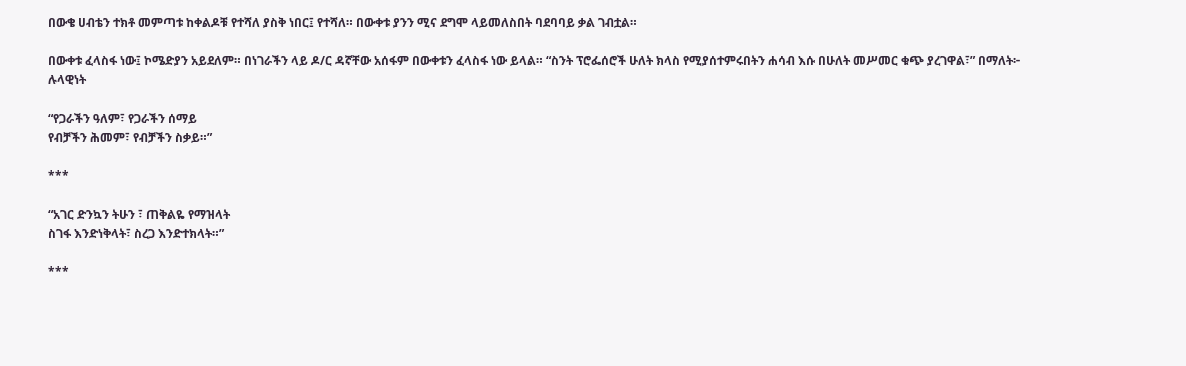በውቄ ሀብቴን ተክቶ መምጣቱ ከቀልዶቹ የተሻለ ያስቅ ነበር፤ የተሻለ። በውቀቱ ያንን ሚና ደግሞ ላይመለስበት ባደባባይ ቃል ገብቷል።

በውቀቱ ፈላስፋ ነው፤ ኮሜድያን አይደለም። በነገራችን ላይ ዶ/ር ዳኛቸው አሰፋም በውቀቱን ፈላስፋ ነው ይላል። “ስንት ፕሮፌሰሮች ሁለት ክላስ የሚያሰተምሩበትን ሐሳብ እሱ በሁለት መሥመር ቁጭ ያረገዋል፣” በማለት፦
ሉላዊነት

“የጋራችን ዓለም፣ የጋራችን ሰማይ
የብቻችን ሕመም፣ የብቻችን ስቃይ።”

***

“አገር ድንኳን ትሁን ፣ ጠቅልዬ የማዝላት
ስገፋ እንድነቅላት፣ ስረጋ እንድተክላት።”

***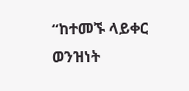“ከተመኙ ላይቀር ወንዝነት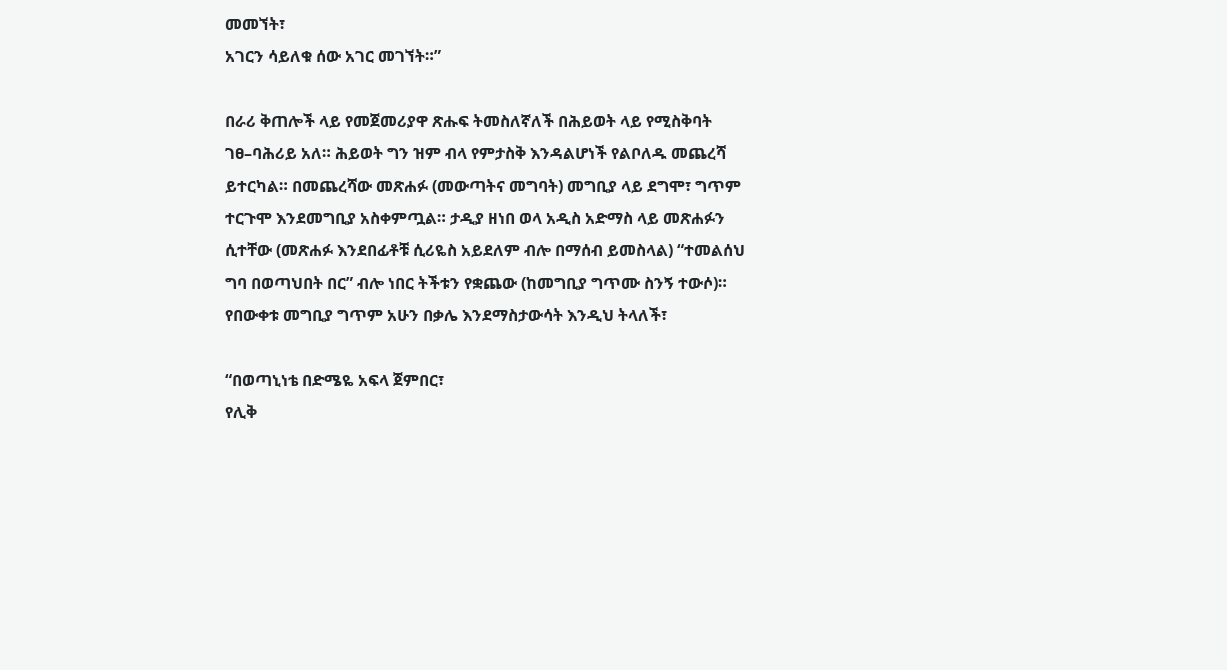መመኘት፣
አገርን ሳይለቁ ሰው አገር መገኘት።”

በራሪ ቅጠሎች ላይ የመጀመሪያዋ ጽሑፍ ትመስለኛለች በሕይወት ላይ የሚስቅባት ገፀ–ባሕሪይ አለ። ሕይወት ግን ዝም ብላ የምታስቅ እንዳልሆነች የልቦለዱ መጨረሻ ይተርካል። በመጨረሻው መጽሐፉ (መውጣትና መግባት) መግቢያ ላይ ደግሞ፣ ግጥም ተርጉሞ እንደመግቢያ አስቀምጧል። ታዲያ ዘነበ ወላ አዲስ አድማስ ላይ መጽሐፉን ሲተቸው (መጽሐፉ እንደበፊቶቹ ሲሪዬስ አይደለም ብሎ በማሰብ ይመስላል) “ተመልሰህ ግባ በወጣህበት በር” ብሎ ነበር ትችቱን የቋጨው (ከመግቢያ ግጥሙ ስንኝ ተውሶ)። የበውቀቱ መግቢያ ግጥም አሁን በቃሌ እንደማስታውሳት እንዲህ ትላለች፣

“በወጣኒነቴ በድሜዬ አፍላ ጀምበር፣
የሊቅ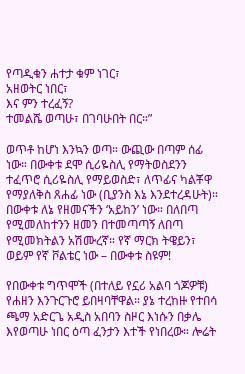የጣዲቁን ሐተታ ቁም ነገር፣
አዘወትር ነበር፣
እና ምን ተረፈኝ?
ተመልሼ ወጣሁ፣ በገባሁበት በር።”

ወጥቶ ከሆነ እንኳን ወጣ። ውጪው በጣም ሰፊ ነው። በውቀቱ ደሞ ሲሪዬስሊ የማትወስደንን ተፈጥሮ ሲሪዬስሊ የማይወስድ፣ ለጥፊና ካልቾዋ የማያለቅስ ጸሐፊ ነው (ቢያንስ እኔ እንደተረዳሁት)። በውቀቱ ለኔ የዘመናችን ‘አይከን’ ነው። በለበጣ የሚመለከተንን ዘመን በተመጣጣኝ ለበጣ የሚመክትልን አሽሙረኛ። የኛ ማርክ ትዌይን፣ ወይም የኛ ቮልቴር ነው – በውቀቱ ስዩም!

የበውቀቱ ግጥሞች (በተለይ የኗሪ አልባ ጎጆዎቹ) የሐዘን እንጉርጉሮ ይበዛባቸዋል። ያኔ ተረከዙ የተበሳ ጫማ አድርጌ አዲስ አበባን ስዞር እነሱን በቃሌ እየወጣሁ ነበር ዕጣ ፈንታን እተች የነበረው። ሎሬት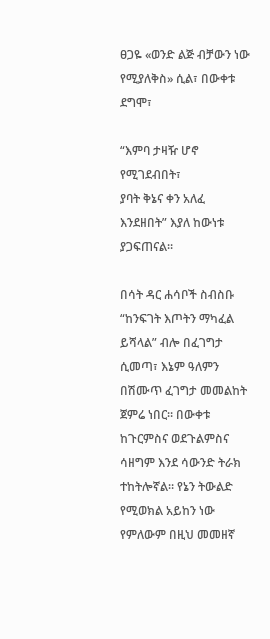ፀጋዬ «ወንድ ልጅ ብቻውን ነው የሚያለቅስ» ሲል፣ በውቀቱ ደግሞ፣

“እምባ ታዛዥ ሆኖ የሚገደብበት፣
ያባት ቅኔና ቀን አለፈ እንደዘበት” እያለ ከውነቱ ያጋፍጠናል።

በሳት ዳር ሐሳቦች ስብስቡ “ከንፍገት እጦትን ማካፈል ይሻላል” ብሎ በፈገግታ ሲመጣ፣ እኔም ዓለምን በሽሙጥ ፈገግታ መመልከት ጀምሬ ነበር። በውቀቱ ከጉርምስና ወደጉልምስና ሳዘግም እንደ ሳውንድ ትራክ ተከትሎኛል። የኔን ትውልድ የሚወክል አይከን ነው የምለውም በዚህ መመዘኛ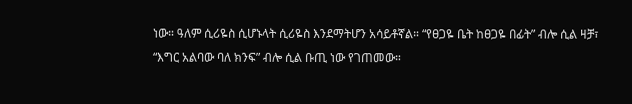ነው። ዓለም ሲሪዬስ ሲሆኑላት ሲሪዬስ እንደማትሆን አሳይቶኛል። “የፀጋዬ ቤት ከፀጋዬ በፊት” ብሎ ሲል ዛቻ፣ “እግር አልባው ባለ ክንፍ” ብሎ ሲል ቡጢ ነው የገጠመው።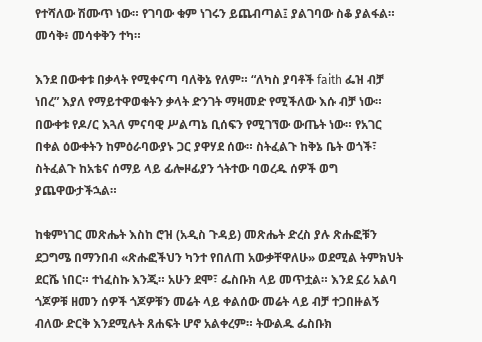የተሻለው ሽሙጥ ነው። የገባው ቁም ነገሩን ይጨብጣል፤ ያልገባው ስቆ ያልፋል። መሳቅ፥ መሳቀቅን ተካ።

እንደ በውቀቱ በቃላት የሚቀናጣ ባለቅኔ የለም። “ለካስ ያባቶች faith ፌዝ ብቻ ነበረ” እያለ የማይተዋወቁትን ቃላት ድንገት ማዛመድ የሚችለው እሱ ብቻ ነው። በውቀቱ የዶ/ር እጓለ ምናባዊ ሥልጣኔ ቢሰፍን የሚገኘው ውጤት ነው። የአገር በቀል ዕውቀትን ከምዕራባውያኑ ጋር ያዋሃደ ሰው። ስትፈልጉ ከቅኔ ቤት ወጎች፣ ስትፈልጉ ከአቴና ሰማይ ላይ ፊሎዞፊያን ጎትተው ባወረዱ ሰዎች ወግ ያጨዋውታችኋል።

ከቁምነገር መጽሔት እስከ ሮዝ (አዲስ ጉዳይ) መጽሔት ድረስ ያሉ ጽሑፎቹን ደጋግሜ በማንበብ «ጽሑፎችህን ካንተ የበለጠ አውቃቸዋለሁ» ወደሚል ትምክህት ደርሼ ነበር። ተነፈስኩ እንጂ። አሁን ደሞ፣ ፌስቡክ ላይ መጥቷል። እንደ ኗሪ አልባ ጎጆዎቹ ዘመን ሰዎች ጎጆዎቹን መሬት ላይ ቀልሰው መሬት ላይ ብቻ ተጋበዙልኝ ብለው ድርቅ እንደሚሉት ጸሐፍት ሆኖ አልቀረም። ትውልዱ ፌስቡክ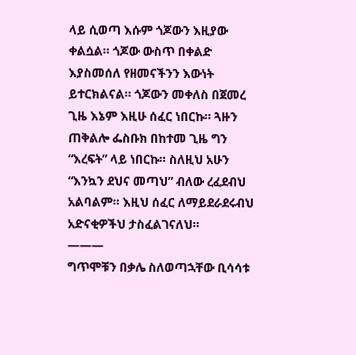ላይ ሲወጣ እሱም ጎጆውን እዚያው ቀልሷል። ጎጆው ውስጥ በቀልድ እያስመሰለ የዘመናችንን እውነት ይተርክልናል። ጎጆውን መቀለስ በጀመረ ጊዜ እኔም እዚሁ ሰፈር ነበርኩ። ጓዙን ጠቅልሎ ፌስቡክ በከተመ ጊዜ ግን “እረፍት” ላይ ነበርኩ። ስለዚህ አሁን “እንኳን ደህና መጣህ” ብለው ረፈደብህ አልባልም። እዚህ ሰፈር ለማይደራደሩብህ አድናቂዎችህ ታስፈልገናለህ።
———
ግጥሞቹን በቃሌ ስለወጣኋቸው ቢሳሳቱ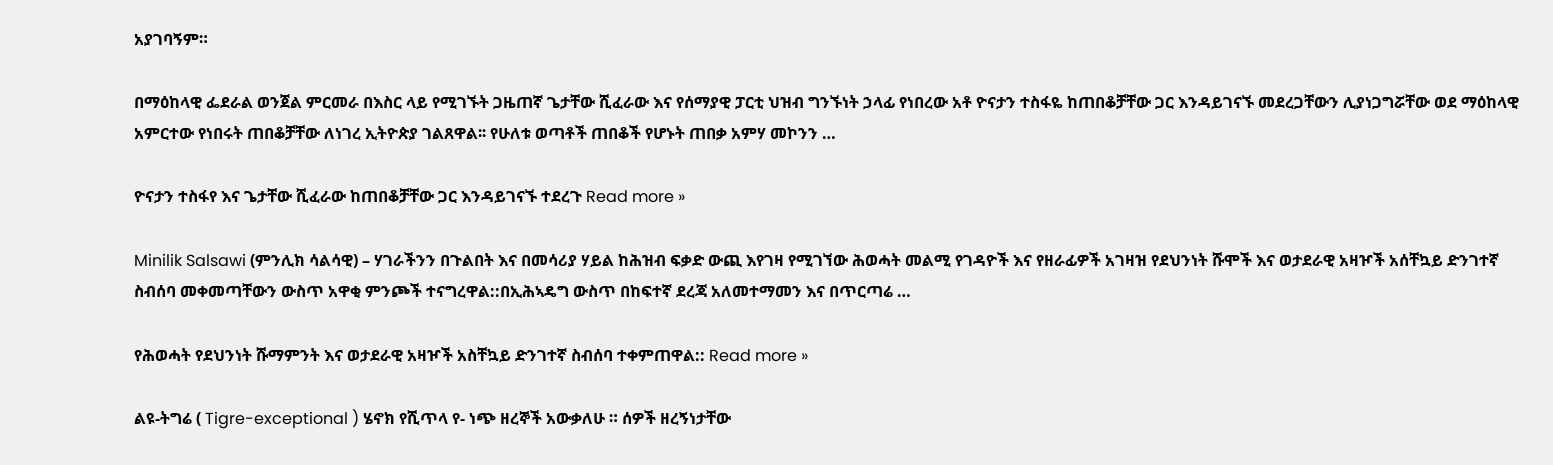አያገባኝም።

በማዕከላዊ ፌደራል ወንጀል ምርመራ በእስር ላይ የሚገኙት ጋዜጠኛ ጌታቸው ሺፈራው እና የሰማያዊ ፓርቲ ህዝብ ግንኙነት ኃላፊ የነበረው አቶ ዮናታን ተስፋዬ ከጠበቆቻቸው ጋር እንዳይገናኙ መደረጋቸውን ሊያነጋግሯቸው ወደ ማዕከላዊ አምርተው የነበሩት ጠበቆቻቸው ለነገረ ኢትዮጵያ ገልጸዋል፡፡ የሁለቱ ወጣቶች ጠበቆች የሆኑት ጠበቃ አምሃ መኮንን …

ዮናታን ተስፋየ እና ጌታቸው ሺፈራው ከጠበቆቻቸው ጋር እንዳይገናኙ ተደረጉ Read more »

Minilik Salsawi (ምንሊክ ሳልሳዊ) – ሃገራችንን በጉልበት እና በመሳሪያ ሃይል ከሕዝብ ፍቃድ ውጪ እየገዛ የሚገኘው ሕወሓት መልሚ የገዳዮች እና የዘራፊዎች አገዛዝ የደህንነት ሹሞች እና ወታደራዊ አዛዦች አሰቸኳይ ድንገተኛ ስብሰባ መቀመጣቸውን ውስጥ አዋቂ ምንጮች ተናግረዋል::በኢሕኣዴግ ውስጥ በከፍተኛ ደረጃ አለመተማመን እና በጥርጣሬ …

የሕወሓት የደህንነት ሹማምንት እና ወታደራዊ አዛዦች አስቸኳይ ድንገተኛ ስብሰባ ተቀምጠዋል:: Read more »

ልዩ-ትግሬ ( Tigre-exceptional ) ሄኖክ የሺጥላ የ- ነጭ ዘረኞች አውቃለሁ ። ሰዎች ዘረኝነታቸው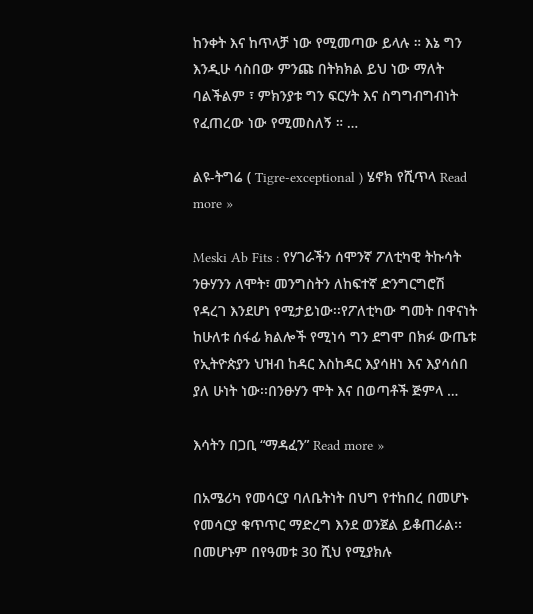ከንቀት እና ከጥላቻ ነው የሚመጣው ይላሉ ። እኔ ግን እንዲሁ ሳስበው ምንጩ በትክክል ይህ ነው ማለት ባልችልም ፣ ምክንያቱ ግን ፍርሃት እና ስግግብግብነት የፈጠረው ነው የሚመስለኝ ። …

ልዩ-ትግሬ ( Tigre-exceptional ) ሄኖክ የሺጥላ Read more »

Meski Ab Fits : የሃገራችን ሰሞንኛ ፖለቲካዊ ትኩሳት ንፁሃንን ለሞት፣ መንግስትን ለከፍተኛ ድንግርግሮሽ የዳረገ እንደሆነ የሚታይነው፡፡የፖለቲካው ግመት በዋናነት ከሁለቱ ሰፋፊ ክልሎች የሚነሳ ግን ደግሞ በክፉ ውጤቱ የኢትዮጵያን ህዝብ ከዳር እስከዳር እያሳዘነ እና እያሳሰበ ያለ ሁነት ነው፡፡በንፁሃን ሞት እና በወጣቶች ጅምላ …

እሳትን በጋቢ “ማዳፈን” Read more »

በአሜሪካ የመሳርያ ባለቤትነት በህግ የተከበረ በመሆኑ የመሳርያ ቁጥጥር ማድረግ እንደ ወንጀል ይቆጠራል፡፡ በመሆኑም በየዓመቱ 30 ሺህ የሚያክሉ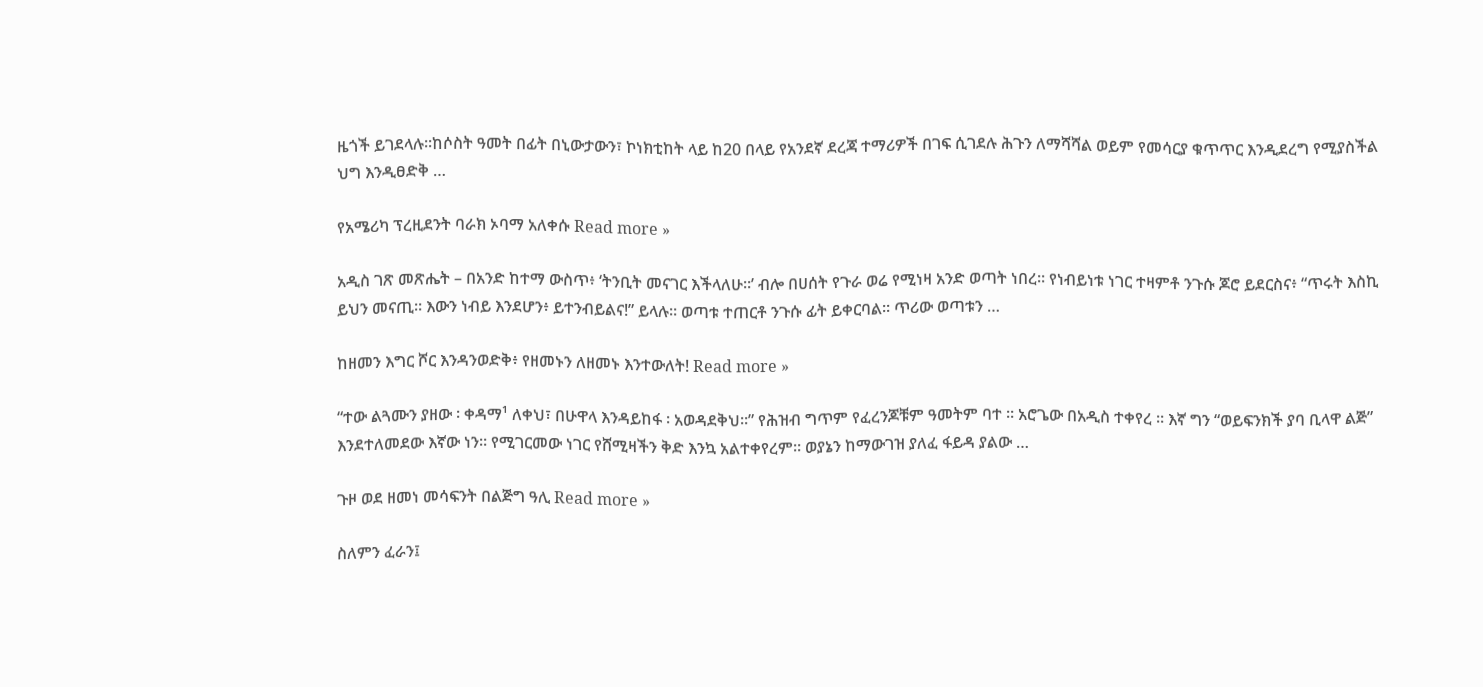ዜጎች ይገደላሉ፡፡ከሶስት ዓመት በፊት በኒውታውን፣ ኮነክቲከት ላይ ከ20 በላይ የአንደኛ ደረጃ ተማሪዎች በገፍ ሲገደሉ ሕጉን ለማሻሻል ወይም የመሳርያ ቁጥጥር እንዲደረግ የሚያስችል ህግ እንዲፀድቅ …

የአሜሪካ ፕረዚደንት ባራክ ኦባማ አለቀሱ Read more »

አዲስ ገጽ መጽሔት – በአንድ ከተማ ውስጥ፥ ‘ትንቢት መናገር እችላለሁ።’ ብሎ በሀሰት የጉራ ወሬ የሚነዛ አንድ ወጣት ነበረ። የነብይነቱ ነገር ተዛምቶ ንጉሱ ጆሮ ይደርስና፥ “ጥሩት እስኪ ይህን መናጢ። እውን ነብይ እንደሆን፥ ይተንብይልና!” ይላሉ። ወጣቱ ተጠርቶ ንጉሱ ፊት ይቀርባል። ጥሪው ወጣቱን …

ከዘመን እግር ሾር እንዳንወድቅ፥ የዘመኑን ለዘመኑ እንተውለት! Read more »

“ተው ልጓሙን ያዘው ፡ ቀዳማ¹ ለቀህ፣ በሁዋላ እንዳይከፋ ፡ አወዳደቅህ።” የሕዝብ ግጥም የፈረንጆቹም ዓመትም ባተ ። አሮጌው በአዲስ ተቀየረ ። እኛ ግን “ወይፍንክች ያባ ቢላዋ ልጅ” እንደተለመደው እኛው ነን። የሚገርመው ነገር የሸሚዛችን ቅድ እንኳ አልተቀየረም። ወያኔን ከማውገዝ ያለፈ ፋይዳ ያልው …

ጉዞ ወደ ዘመነ መሳፍንት በልጅግ ዓሊ Read more »

ስለምን ፈራን፤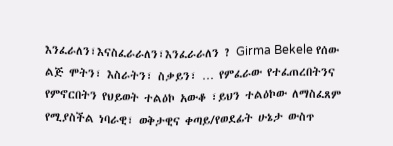እንፈራለን፣እናስፈራራለን፣እንፈራራለን ? Girma Bekele የሰው ልጅ ሞትን፣ እስራትን፣ ስቃይን፣ … የምፈራው የተፈጠረበትንና የምኖርበትን የህይወት ተልዕኮ አውቆ ፣ይህን ተልዕኮው ለማስፈጸም የሚያስችል ነባራዊ፣ ወቅታዊና ቀጣይ/የወደፊት ሁኔታ ውስጥ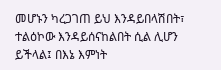መሆኑን ካረጋገጠ ይህ እንዳይበላሽበት፣ ተልዕኮው እንዳይሰናከልበት ሲል ሊሆን ይችላል፤ በእኔ እምነት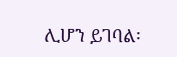ሊሆን ይገባል፡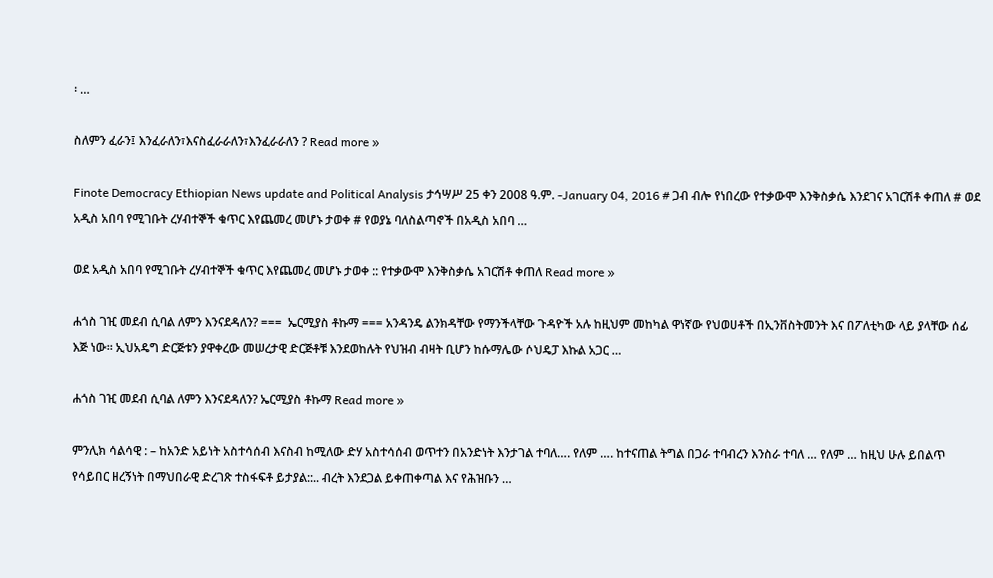፡ …

ስለምን ፈራን፤ እንፈራለን፣እናስፈራራለን፣እንፈራራለን ? Read more »

Finote Democracy Ethiopian News update and Political Analysis ታኅሣሥ 25 ቀን 2008 ዓ.ም. -January 04, 2016 # ጋብ ብሎ የነበረው የተቃውሞ እንቅስቃሴ እንደገና አገርሽቶ ቀጠለ # ወደ አዲስ አበባ የሚገቡት ረሃብተኞች ቁጥር እየጨመረ መሆኑ ታወቀ # የወያኔ ባለስልጣኖች በአዲስ አበባ …

ወደ አዲስ አበባ የሚገቡት ረሃብተኞች ቁጥር እየጨመረ መሆኑ ታወቀ :: የተቃውሞ እንቅስቃሴ አገርሽቶ ቀጠለ Read more »

ሐጎስ ገዢ መደብ ሲባል ለምን እንናደዳለን? ===  ኤርሚያስ ቶኩማ === አንዳንዴ ልንክዳቸው የማንችላቸው ጉዳዮች አሉ ከዚህም መከካል ዋነኛው የህወሀቶች በኢንቨስትመንት እና በፖለቲካው ላይ ያላቸው ሰፊ እጅ ነው። ኢህአዴግ ድርጅቱን ያዋቀረው መሠረታዊ ድርጅቶቹ እንደወከሉት የህዝብ ብዛት ቢሆን ከሱማሌው ሶህዴፓ እኩል አጋር …

ሐጎስ ገዢ መደብ ሲባል ለምን እንናደዳለን? ኤርሚያስ ቶኩማ Read more »

ምንሊክ ሳልሳዊ : – ከአንድ አይነት አስተሳሰብ እናስብ ከሚለው ድሃ አስተሳሰብ ወጥተን በአንድነት እንታገል ተባለ…. የለም …. ከተናጠል ትግል በጋራ ተባብረን እንስራ ተባለ … የለም … ከዚህ ሁሉ ይበልጥ የሳይበር ዘረኝነት በማህበራዊ ድረገጽ ተስፋፍቶ ይታያል::.. ብረት እንደጋል ይቀጠቀጣል እና የሕዝቡን …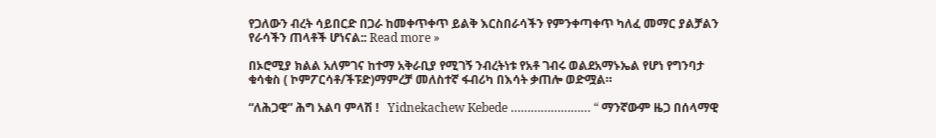የጋለውን ብረት ሳይበርድ በጋራ ከመቀጥቀጥ ይልቅ እርስበራሳችን የምንቀጣቀጥ ካለፈ መማር ያልቻልን የራሳችን ጠላቶች ሆነናል:: Read more »

በኦሮሚያ ክልል አለምገና ከተማ አቅራቢያ የሚገኝ ንብረትነቱ የአቶ ገብሩ ወልደአማኑኤል የሆነ የግንባታ ቁሳቁስ ( ኮምፖርሳቶ/ችፑድ)ማምረቻ መለስተኛ ፋብሪካ በእሳት ቃጠሎ ወድሟል።

“ለሕጋዊ” ሕግ አልባ ምላሽ !   Yidnekachew Kebede …………………… “ ማንኛውም ዜጋ በሰላማዊ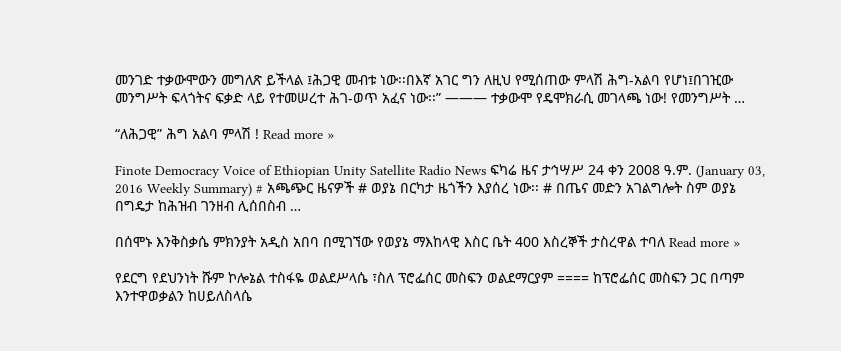መንገድ ተቃውሞውን መግለጽ ይችላል ፤ሕጋዊ መብቱ ነው፡፡በእኛ አገር ግን ለዚህ የሚሰጠው ምላሽ ሕግ-አልባ የሆነ፤በገዢው መንግሥት ፍላጎትና ፍቃድ ላይ የተመሠረተ ሕገ-ወጥ አፈና ነው፡፡” ——— ተቃውሞ የዴሞክራሲ መገላጫ ነው! የመንግሥት …

“ለሕጋዊ” ሕግ አልባ ምላሽ ! Read more »

Finote Democracy Voice of Ethiopian Unity Satellite Radio News ፍካሬ ዜና ታኅሣሥ 24 ቀን 2008 ዓ.ም. (January 03, 2016 Weekly Summary) # አጫጭር ዜናዎች # ወያኔ በርካታ ዜጎችን እያሰረ ነው፡፡ # በጤና መድን አገልግሎት ስም ወያኔ በግዴታ ከሕዝብ ገንዘብ ሊሰበስብ …

በሰሞኑ እንቅስቃሴ ምክንያት አዲስ አበባ በሚገኘው የወያኔ ማእከላዊ እስር ቤት 400 እስረኞች ታስረዋል ተባለ Read more »

የደርግ የደህንነት ሹም ኮሎኔል ተስፋዬ ወልደሥላሴ ፣ስለ ፕሮፌሰር መስፍን ወልደማርያም ==== ከፕሮፌሰር መስፍን ጋር በጣም እንተዋወቃልን ከሀይለስላሴ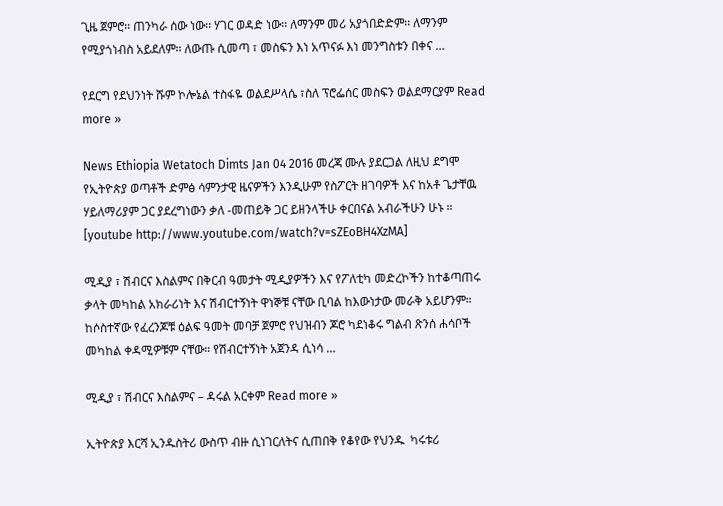ጊዜ ጀምሮ፡፡ ጠንካራ ሰው ነው፡፡ ሃገር ወዳድ ነው፡፡ ለማንም መሪ አያጎበድድም፡፡ ለማንም የሚያጎነብስ አይደለም፡፡ ለውጡ ሲመጣ ፣ መስፍን እነ አጥናፉ እነ መንግስቱን በቀና …

የደርግ የደህንነት ሹም ኮሎኔል ተስፋዬ ወልደሥላሴ ፣ስለ ፕሮፌሰር መስፍን ወልደማርያም Read more »

News Ethiopia Wetatoch Dimts Jan 04 2016 መረጃ ሙሉ ያደርጋል ለዚህ ደግሞ የኢትዮጵያ ወጣቶች ድምፅ ሳምንታዊ ዜናዎችን እንዲሁም የስፖርት ዘገባዎች እና ከአቶ ጌታቸዉ ሃይለማሪያም ጋር ያደረግነውን ቃለ -መጠይቅ ጋር ይዘንላችሁ ቀርበናል አብራችሁን ሁኑ ። [youtube http://www.youtube.com/watch?v=sZEoBH4XzMA]

ሚዲያ ፣ ሽብርና እስልምና በቅርብ ዓመታት ሚዲያዎችን እና የፖለቲካ መድረኮችን ከተቆጣጠሩ ቃላት መካከል አክራሪነት እና ሽብርተኝነት ዋነኞቹ ናቸው ቢባል ከእውነታው መራቅ አይሆንም። ከሶስተኛው የፈረንጆቹ ዕልፍ ዓመት መባቻ ጀምሮ የህዝብን ጆሮ ካደነቆሩ ግልብ ጽንሰ ሐሳቦች መካከል ቀዳሚዎቹም ናቸው። የሽብርተኝነት አጀንዳ ሲነሳ …

ሚዲያ ፣ ሽብርና እስልምና – ዳሩል አርቀም Read more »

ኢትዮጵያ እርሻ ኢንዱስትሪ ውስጥ ብዙ ሲነገርለትና ሲጠበቅ የቆየው የህንዱ  ካሩቱሪ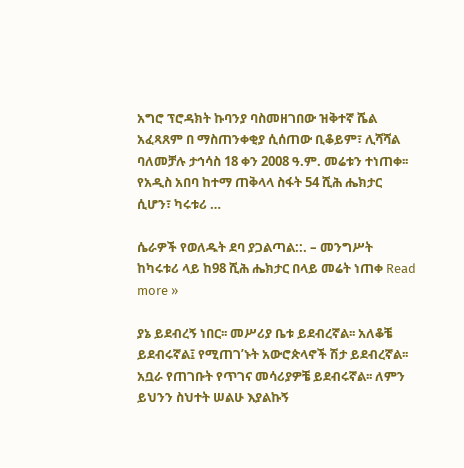አግሮ ፕሮዳክት ኩባንያ ባስመዘገበው ዝቅተኛ ሼል አፈጻጸም በ ማስጠንቀቂያ ሲሰጠው ቢቆይም፣ ሊሻሻል ባለመቻሉ ታኅሳስ 18 ቀን 2008 ዓ.ም. መሬቱን ተነጠቀ፡፡ የአዲስ አበባ ከተማ ጠቅላላ ስፋት 54 ሺሕ ሔክታር ሲሆን፣ ካሩቱሪ …

ሴራዎች የወለዱት ደባ ያጋልጣል::. – መንግሥት ከካሩቱሪ ላይ ከ98 ሺሕ ሔክታር በላይ መሬት ነጠቀ Read more »

ያኔ ይደብረኝ ነበር፡፡ መሥሪያ ቤቱ ይደብረኛል፡፡ አለቆቼ ይደብሩኛል፤ የሚጠገ’ኑት አውሮጵላኖች ሽታ ይደብረኛል፡፡ አቧራ የጠገቡት የጥገና መሳሪያዎቼ ይደብሩኛል፡፡ ለምን ይህንን ስህተት ሠልሁ እያልኩኝ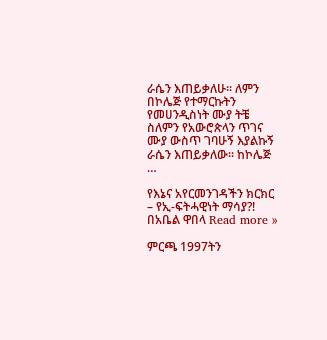ራሴን እጠይቃለሁ፡፡ ለምን በኮሌጅ የተማርኩትን የመሀንዲስነት ሙያ ትቼ ስለምን የአውሮጵላን ጥገና ሙያ ውስጥ ገባሁኝ እያልኩኝ ራሴን እጠይቃለው፡፡ ከኮሌጅ …

የእኔና አየርመንገዳችን ክርክር – የኢ-ፍትሓዊነት ማሳያ?! በአቤል ዋበላ Read more »

ምርጫ 1997ትን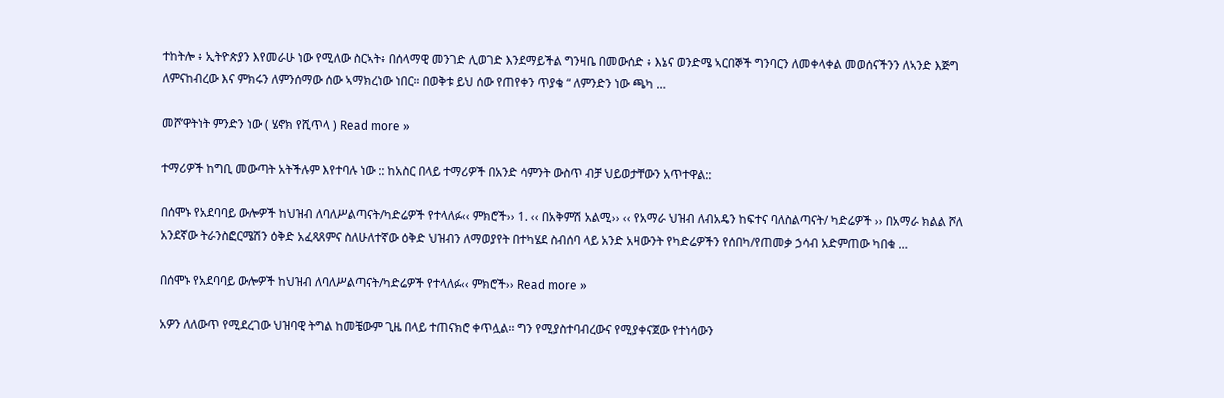ተከትሎ ፥ ኢትዮጵያን እየመራሁ ነው የሚለው ስርኣት፥ በሰላማዊ መንገድ ሊወገድ እንደማይችል ግንዛቤ በመውሰድ ፥ እኔና ወንድሜ ኣርበኞች ግንባርን ለመቀላቀል መወሰናችንን ለኣንድ እጅግ ለምናከብረው እና ምክሩን ለምንሰማው ሰው ኣማክረነው ነበር። በወቅቱ ይህ ሰው የጠየቀን ጥያቄ “ ለምንድን ነው ጫካ …

መሾ’ዋትነት ምንድን ነው ( ሄኖክ የሺጥላ ) Read more »

ተማሪዎች ከግቢ መውጣት አትችሉም እየተባሉ ነው :: ከአስር በላይ ተማሪዎች በአንድ ሳምንት ውስጥ ብቻ ህይወታቸውን አጥተዋል::

በሰሞኑ የአደባባይ ውሎዎች ከህዝብ ለባለሥልጣናት/ካድሬዎች የተላለፉ‹‹ ምክሮች›› 1. ‹‹ በአቅምሽ አልሚ›› ‹‹ የአማራ ህዝብ ለብአዴን ከፍተና ባለስልጣናት/ ካድሬዎች ›› በአማራ ክልል ሾለ አንደኛው ትራንስፎርሜሽን ዕቅድ አፈጻጸምና ስለሁለተኛው ዕቅድ ህዝብን ለማወያየት በተካሄደ ስብሰባ ላይ አንድ አዛውንት የካድሬዎችን የሰበካ/የጠመቃ ኃሳብ አድምጠው ካበቁ …

በሰሞኑ የአደባባይ ውሎዎች ከህዝብ ለባለሥልጣናት/ካድሬዎች የተላለፉ‹‹ ምክሮች›› Read more »

አዎን ለለውጥ የሚደረገው ህዝባዊ ትግል ከመቼውም ጊዜ በላይ ተጠናክሮ ቀጥሏል፡፡ ግን የሚያስተባብረውና የሚያቀናጀው የተነሳውን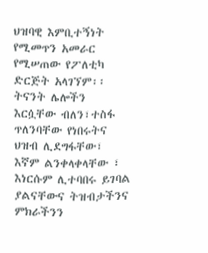ህዝባዊ እምቢተኝነት የሚመጥን አመራር የሚሠጠው የፖለቲካ ድርጅት አላገኘም፡፡ ትናንት ሌሎችን እርሷቸው ብለን፣ተስፋ ጥለንባቸው የነበሩትና ህዝብ ሊደግፋቸው፣ እኛም ልንቀላቀላቸው ፣ እነርሱም ሊተባበሩ ይገባል ያልናቸውና ትዝብታችንና ምክራችንን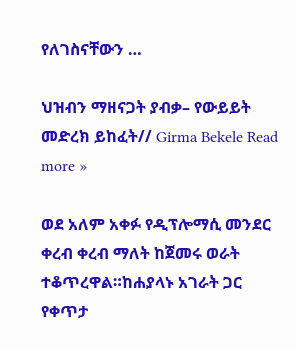የለገስናቸውን …

ህዝብን ማዘናጋት ያብቃ– የውይይት መድረክ ይከፈት// Girma Bekele Read more »

ወደ አለም አቀፉ የዲፕሎማሲ መንደር ቀረብ ቀረብ ማለት ከጀመሩ ወራት ተቆጥረዋል።ከሐያላኑ አገራት ጋር የቀጥታ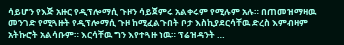ሳይሆን የእጅ አዙር የዲፕሎማሲ ጉዞን ሳይጀምሩ አልቀሩም የሚሉም አሉ። በጠመዝማዛዉ መንገድ የሚጓዙት የዲፕሎማሲ ጉዞ ከሚፈልጉበት ቦታ እስኪያደርሳቸዉ ድረስ እምብዛም አትኩሮት አልሳቡም። እርሳቸዉ ግን እየተጓዙ ነዉ። ፕሬዝዳንት …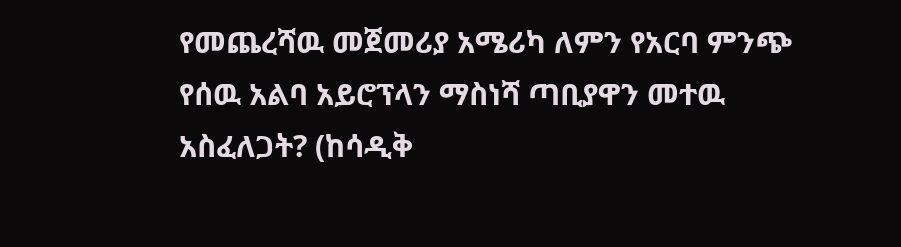የመጨረሻዉ መጀመሪያ አሜሪካ ለምን የአርባ ምንጭ የሰዉ አልባ አይሮፕላን ማስነሻ ጣቢያዋን መተዉ አስፈለጋት? (ከሳዲቅ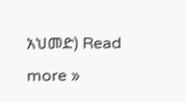አህመድ) Read more »